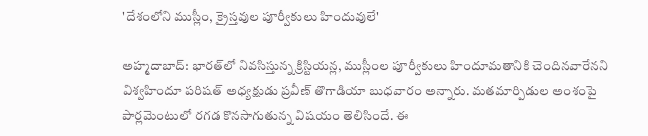'దేశంలోని ముస్లీం, క్రైస్తవుల పూర్వీకులు హిందువులే'

అహ్మదాబాద్: భారత్‌లో నివసిస్తున్న క్రిస్టియన్ల, ముస్లీంల పూర్వీకులు హిందూమతానికి చెందినవారేనని విశ్వహిందూ పరిషత్ అధ్యక్షుడు ప్రవీణ్ తొగాడియా బుధవారం అన్నారు. మతమార్పిడుల అంశంపై పార్లమెంటులో రగడ కొనసాగుతున్న విషయం తెలిసిందే. ఈ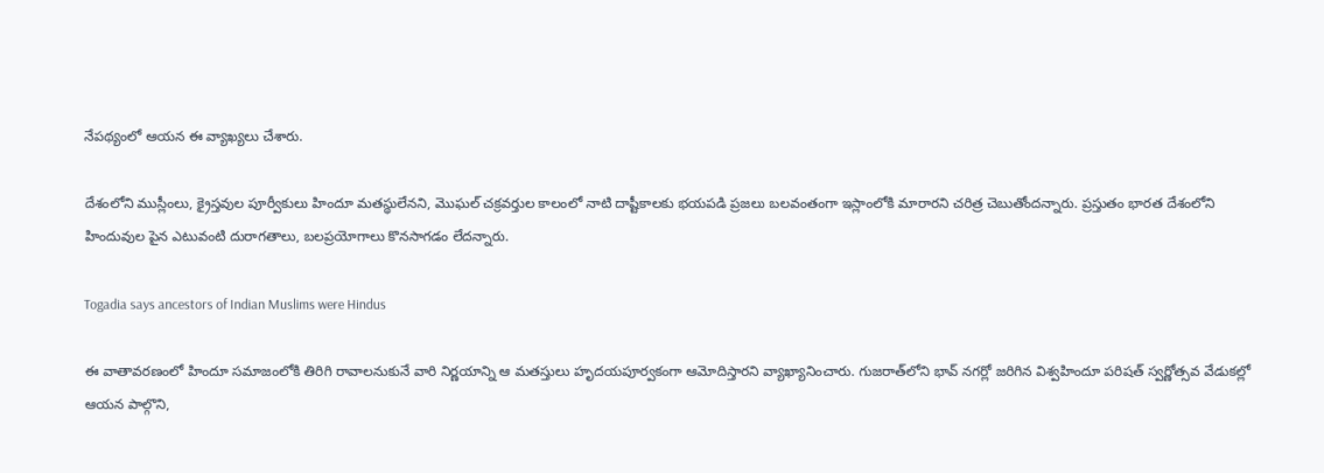నేపథ్యంలో ఆయన ఈ వ్యాఖ్యలు చేశారు.

దేశంలోని ముస్లీంలు, క్రైస్తవుల పూర్వీకులు హిందూ మతస్థులేనని, మొఘల్ చక్రవర్తుల కాలంలో నాటి దాష్టీకాలకు భయపడి ప్రజలు బలవంతంగా ఇస్లాంలోకి మారారని చరిత్ర చెబుతోందన్నారు. ప్రస్తుతం భారత దేశంలోని హిందువుల పైన ఎటువంటి దురాగతాలు, బలప్రయోగాలు కొనసాగడం లేదన్నారు.

Togadia says ancestors of Indian Muslims were Hindus

ఈ వాతావరణంలో హిందూ సమాజంలోకి తిరిగి రావాలనుకునే వారి నిర్ణయాన్ని ఆ మతస్తులు హృదయపూర్వకంగా ఆమోదిస్తారని వ్యాఖ్యానించారు. గుజరాత్‌లోని భావ్ నగర్లో జరిగిన విశ్వహిందూ పరిషత్ స్వర్ణోత్సవ వేడుకల్లో ఆయన పాల్గొని,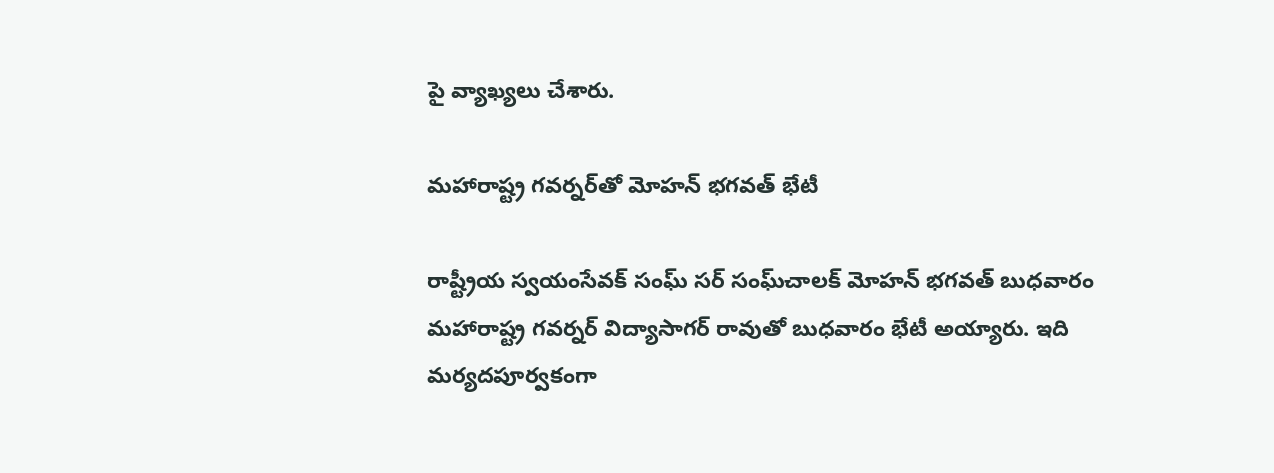పై వ్యాఖ్యలు చేశారు.

మహారాష్ట్ర గవర్నర్‌తో మోహన్‌ భగవత్‌ భేటీ

రాష్ట్రీయ స్వయంసేవక్‌ సంఘ్‌ సర్ సంఘ్‌చాలక్ మోహన్‌ భగవత్‌ బుధవారం మహారాష్ట్ర గవర్నర్‌ విద్యాసాగర్‌ రావుతో బుధవారం భేటీ అయ్యారు. ఇది మర్యదపూర్వకంగా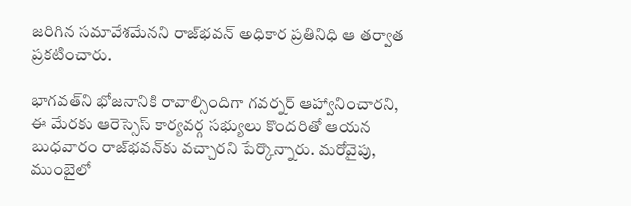జరిగిన సమావేశమేనని రాజ్‌భవన్‌ అధికార ప్రతినిధి ఆ తర్వాత ప్రకటించారు.

భాగవత్‌ని భోజనానికి రావాల్సిందిగా గవర్నర్‌ ఆహ్వానించారని, ఈ మేరకు ఆరెస్సెస్ కార్యవర్గ సభ్యులు కొందరితో ఆయన బుధవారం రాజ్‌భవన్‌కు వచ్చారని పేర్కొన్నారు. మరోవైపు, ముంబైలో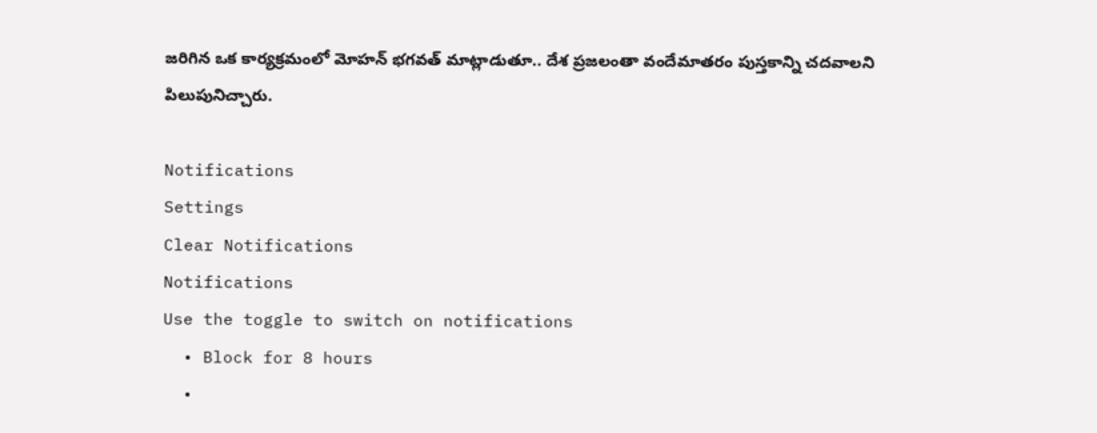జరిగిన ఒక కార్యక్రమంలో మోహన్‌ భగవత్‌ మాట్లాడుతూ.. దేశ ప్రజలంతా వందేమాతరం పుస్తకాన్ని చదవాలని పిలుపునిచ్చారు.

Notifications
Settings
Clear Notifications
Notifications
Use the toggle to switch on notifications
  • Block for 8 hours
  •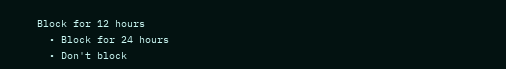Block for 12 hours
  • Block for 24 hours
  • Don't block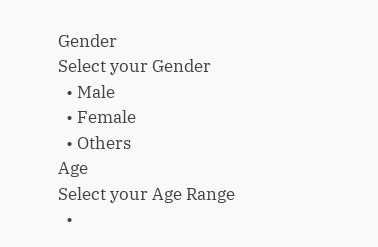Gender
Select your Gender
  • Male
  • Female
  • Others
Age
Select your Age Range
  •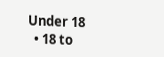Under 18
  • 18 to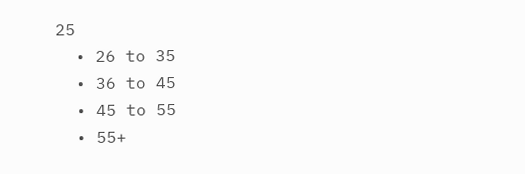25
  • 26 to 35
  • 36 to 45
  • 45 to 55
  • 55+